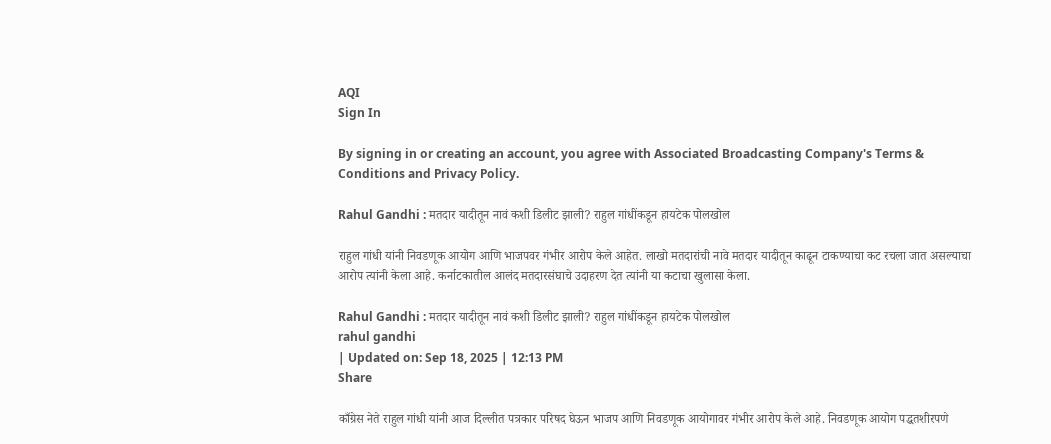AQI
Sign In

By signing in or creating an account, you agree with Associated Broadcasting Company's Terms & Conditions and Privacy Policy.

Rahul Gandhi : मतदार यादीतून नावं कशी डिलीट झाली? राहुल गांधींकडून हायटेक पोलखोल

राहुल गांधी यांनी निवडणूक आयोग आणि भाजपवर गंभीर आरोप केले आहेत. लाखो मतदारांची नावे मतदार यादीतून काढून टाकण्याचा कट रचला जात असल्याचा आरोप त्यांनी केला आहे. कर्नाटकातील आलंद मतदारसंघाचे उदाहरण देत त्यांनी या कटाचा खुलासा केला.

Rahul Gandhi : मतदार यादीतून नावं कशी डिलीट झाली? राहुल गांधींकडून हायटेक पोलखोल
rahul gandhi
| Updated on: Sep 18, 2025 | 12:13 PM
Share

काँग्रेस नेते राहुल गांधी यांनी आज दिल्लीत पत्रकार परिषद घेऊन भाजप आणि निवडणूक आयोगावर गंभीर आरोप केले आहे. निवडणूक आयोग पद्धतशीरपणे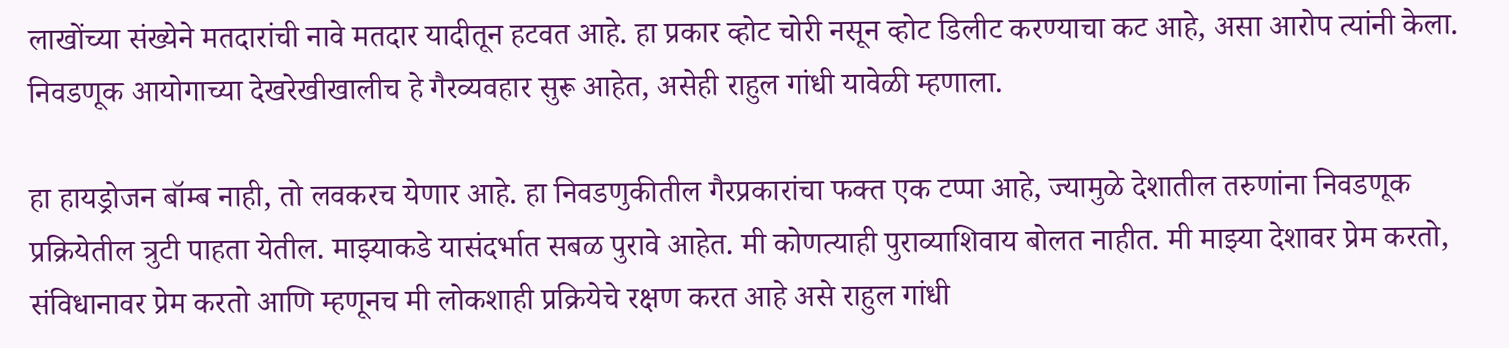लाखोंच्या संख्येने मतदारांची नावे मतदार यादीतून हटवत आहे. हा प्रकार व्होट चोरी नसून व्होट डिलीट करण्याचा कट आहे, असा आरोप त्यांनी केला. निवडणूक आयोगाच्या देखरेखीखालीच हे गैरव्यवहार सुरू आहेत, असेही राहुल गांधी यावेळी म्हणाला.

हा हायड्रोजन बॉम्ब नाही, तो लवकरच येणार आहे. हा निवडणुकीतील गैरप्रकारांचा फक्त एक टप्पा आहे, ज्यामुळे देशातील तरुणांना निवडणूक प्रक्रियेतील त्रुटी पाहता येतील. माझ्याकडे यासंदर्भात सबळ पुरावे आहेत. मी कोणत्याही पुराव्याशिवाय बोलत नाहीत. मी माझ्या देशावर प्रेम करतो, संविधानावर प्रेम करतो आणि म्हणूनच मी लोकशाही प्रक्रियेचे रक्षण करत आहे असे राहुल गांधी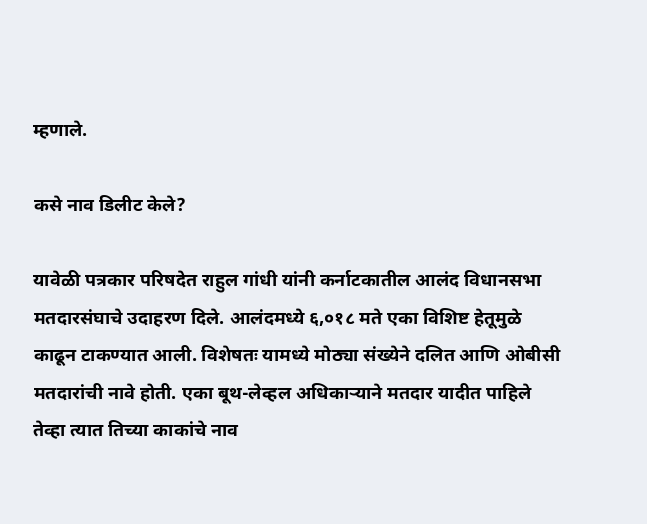म्हणाले.

कसे नाव डिलीट केले?

यावेळी पत्रकार परिषदेत राहुल गांधी यांनी कर्नाटकातील आलंद विधानसभा मतदारसंघाचे उदाहरण दिले. आलंदमध्ये ६,०१८ मते एका विशिष्ट हेतूमुळे काढून टाकण्यात आली. विशेषतः यामध्ये मोठ्या संख्येने दलित आणि ओबीसी मतदारांची नावे होती. एका बूथ-लेव्हल अधिकाऱ्याने मतदार यादीत पाहिले तेव्हा त्यात तिच्या काकांचे नाव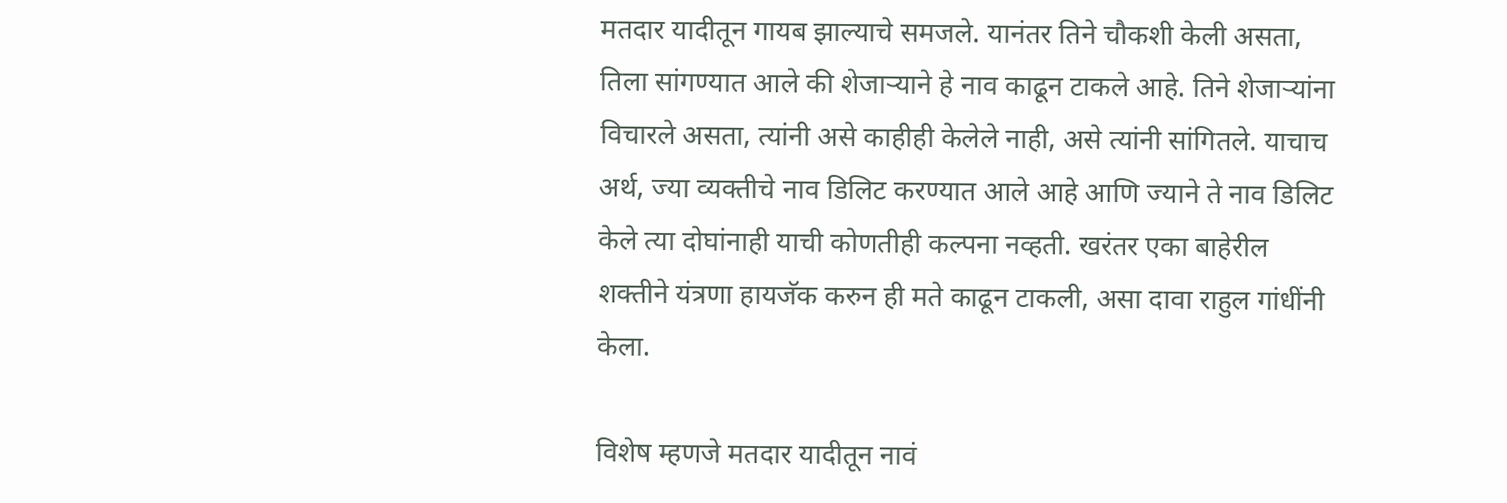मतदार यादीतून गायब झाल्याचे समजले. यानंतर तिने चौकशी केली असता, तिला सांगण्यात आले की शेजाऱ्याने हे नाव काढून टाकले आहे. तिने शेजाऱ्यांना विचारले असता, त्यांनी असे काहीही केलेले नाही, असे त्यांनी सांगितले. याचाच अर्थ, ज्या व्यक्तीचे नाव डिलिट करण्यात आले आहे आणि ज्याने ते नाव डिलिट केले त्या दोघांनाही याची कोणतीही कल्पना नव्हती. खरंतर एका बाहेरील शक्तीने यंत्रणा हायजॅक करुन ही मते काढून टाकली, असा दावा राहुल गांधींनी केला.

विशेष म्हणजे मतदार यादीतून नावं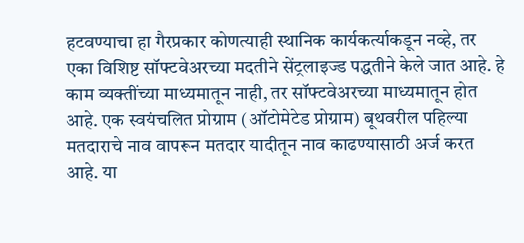हटवण्याचा हा गैरप्रकार कोणत्याही स्थानिक कार्यकर्त्याकडून नव्हे, तर एका विशिष्ट सॉफ्टवेअरच्या मदतीने सेंट्रलाइज्ड पद्धतीने केले जात आहे. हे काम व्यक्तींच्या माध्यमातून नाही, तर सॉफ्टवेअरच्या माध्यमातून होत आहे. एक स्वयंचलित प्रोग्राम (ऑटोमेटेड प्रोग्राम) बूथवरील पहिल्या मतदाराचे नाव वापरून मतदार यादीतून नाव काढण्यासाठी अर्ज करत आहे. या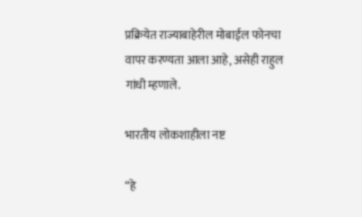प्रक्रियेत राज्याबाहेरील मोबाईल फोनचा वापर करण्यता आला आहे, असेही राहुल गांधी म्हणाले.

भारतीय लोकशाहीला नष्ट

“हे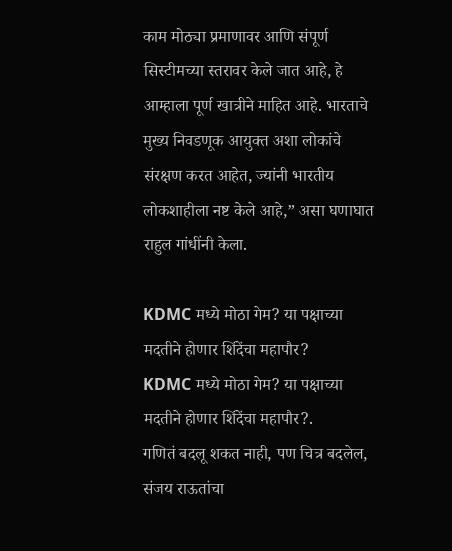काम मोठ्या प्रमाणावर आणि संपूर्ण सिस्टीमच्या स्तरावर केले जात आहे, हे आम्हाला पूर्ण खात्रीने माहित आहे. भारताचे मुख्य निवडणूक आयुक्त अशा लोकांचे संरक्षण करत आहेत, ज्यांनी भारतीय लोकशाहीला नष्ट केले आहे,” असा घणाघात राहुल गांधींनी केला.

KDMC मध्ये मोठा गेम? या पक्षाच्या मदतीने होणार शिंदेंचा महापौर?
KDMC मध्ये मोठा गेम? या पक्षाच्या मदतीने होणार शिंदेंचा महापौर?.
गणितं बदलू शकत नाही, पण चित्र बदलेल, संजय राऊतांचा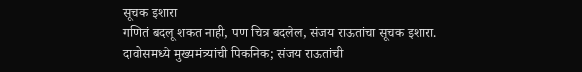सूचक इशारा
गणितं बदलू शकत नाही, पण चित्र बदलेल, संजय राऊतांचा सूचक इशारा.
दावोसमध्ये मुख्यमंत्र्यांची पिकनिक; संजय राऊतांची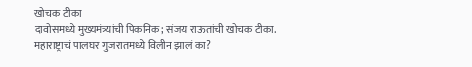खोचक टीका
दावोसमध्ये मुख्यमंत्र्यांची पिकनिक; संजय राऊतांची खोचक टीका.
महाराष्ट्राचं पालघर गुजरातमध्ये विलीन झालं का?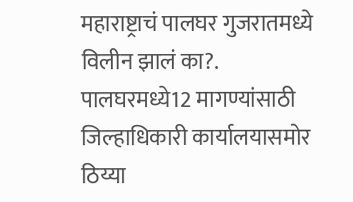महाराष्ट्राचं पालघर गुजरातमध्ये विलीन झालं का?.
पालघरमध्ये12 मागण्यांसाठी जिल्हाधिकारी कार्यालयासमोर ठिय्या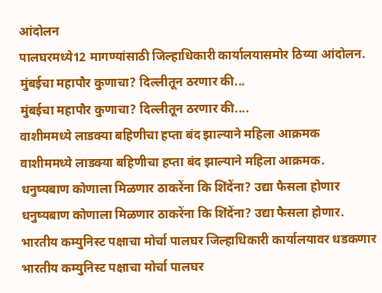आंदोलन
पालघरमध्ये12 मागण्यांसाठी जिल्हाधिकारी कार्यालयासमोर ठिय्या आंदोलन.
मुंबईचा महापौर कुणाचा? दिल्लीतून ठरणार की...
मुंबईचा महापौर कुणाचा? दिल्लीतून ठरणार की....
वाशीममध्ये लाडक्या बहिणीचा हप्ता बंद झाल्याने महिला आक्रमक
वाशीममध्ये लाडक्या बहिणीचा हप्ता बंद झाल्याने महिला आक्रमक.
धनुष्यबाण कोणाला मिळणार ठाकरेंना कि शिंदेंना? उद्या फैसला होणार
धनुष्यबाण कोणाला मिळणार ठाकरेंना कि शिंदेंना? उद्या फैसला होणार.
भारतीय कम्युनिस्ट पक्षाचा मोर्चा पालघर जिल्हाधिकारी कार्यालयावर धडकणार
भारतीय कम्युनिस्ट पक्षाचा मोर्चा पालघर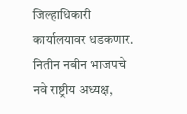जिल्हाधिकारी कार्यालयावर धडकणार.
नितीन नबीन भाजपचे नवे राष्ट्रीय अध्यक्ष,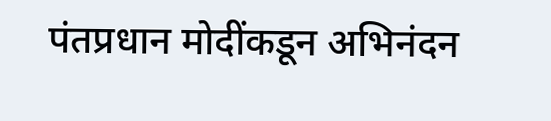पंतप्रधान मोदींकडून अभिनंदन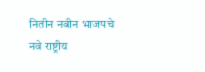नितीन नबीन भाजपचे नवे राष्ट्रीय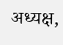अध्यक्ष,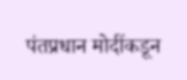पंतप्रधान मोदींकडून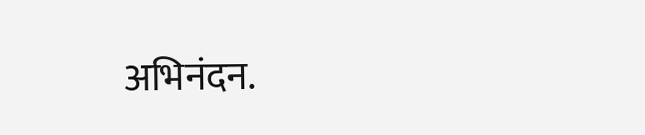अभिनंदन.